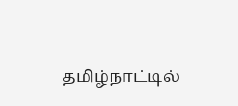தமிழ்நாட்டில்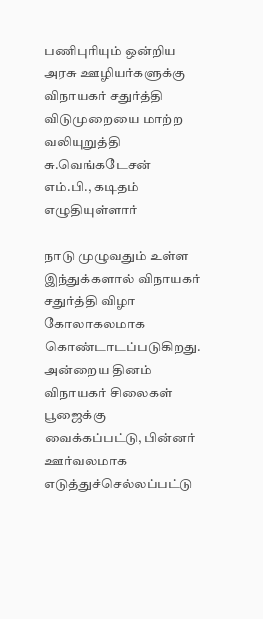பணிபுரியும் ஒன்றிய அரசு ஊழியர்களுக்கு விநாயகர் சதுர்த்தி விடுமுறையை மாற்ற வலியுறுத்தி சு.வெங்கடேசன் எம்.பி., கடிதம் எழுதியுள்ளார்

நாடு முழுவதும் உள்ள இந்துக்களால் விநாயகர் சதுர்த்தி விழா கோலாகலமாக கொண்டாடப்படுகிறது. அன்றைய தினம் விநாயகர் சிலைகள் பூஜைக்கு வைக்கப்பட்டு, பின்னர் ஊர்வலமாக எடுத்துச்செல்லப்பட்டு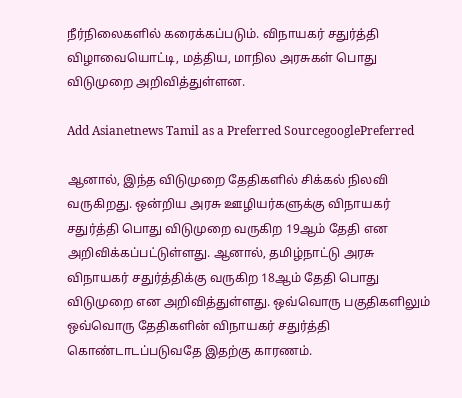நீர்நிலைகளில் கரைக்கப்படும். விநாயகர் சதுர்த்தி விழாவையொட்டி, மத்திய, மாநில அரசுகள் பொது விடுமுறை அறிவித்துள்ளன.

Add Asianetnews Tamil as a Preferred SourcegooglePreferred

ஆனால், இந்த விடுமுறை தேதிகளில் சிக்கல் நிலவி வருகிறது. ஒன்றிய அரசு ஊழியர்களுக்கு விநாயகர் சதுர்த்தி பொது விடுமுறை வருகிற 19ஆம் தேதி என அறிவிக்கப்பட்டுள்ளது. ஆனால், தமிழ்நாட்டு அரசு விநாயகர் சதுர்த்திக்கு வருகிற 18ஆம் தேதி பொது விடுமுறை என அறிவித்துள்ளது. ஒவ்வொரு பகுதிகளிலும் ஒவ்வொரு தேதிகளின் விநாயகர் சதுர்த்தி கொண்டாடப்படுவதே இதற்கு காரணம்.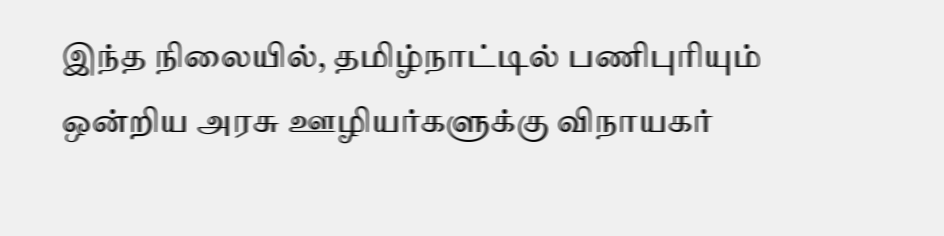இந்த நிலையில், தமிழ்நாட்டில் பணிபுரியும் ஒன்றிய அரசு ஊழியர்களுக்கு விநாயகர்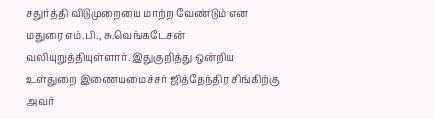சதுர்த்தி விடுமுறையை மாற்ற வேண்டும் என மதுரை எம்.பி., சு.வெங்கடேசன் வலியுறுத்தியுள்ளார். இதுகுறித்து ஒன்றிய உள்துறை இணையமைச்சர் ஜித்தேந்திர சிங்கிற்கு அவர்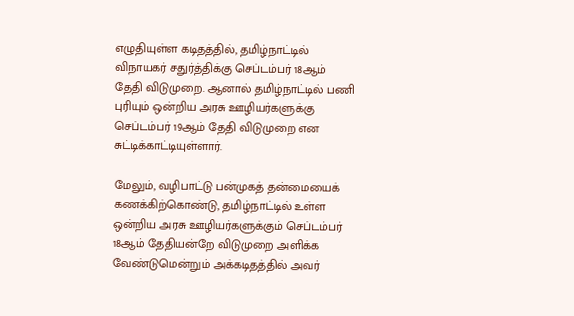எழுதியுள்ள கடிதத்தில், தமிழ்நாட்டில் விநாயகர் சதுர்த்திக்கு செப்டம்பர் 18ஆம் தேதி விடுமுறை. ஆனால் தமிழ்நாட்டில் பணி புரியும் ஒன்றிய அரசு ஊழியர்களுக்கு செப்டம்பர் 19ஆம் தேதி விடுமுறை என சுட்டிக்காட்டியுள்ளார்.

மேலும், வழிபாட்டு பன்முகத் தன்மையைக் கணக்கிற்கொண்டு, தமிழ்நாட்டில் உள்ள ஒன்றிய அரசு ஊழியர்களுக்கும் செப்டம்பர் 18ஆம் தேதியன்றே விடுமுறை அளிக்க வேண்டுமென்றும் அக்கடிதத்தில் அவர்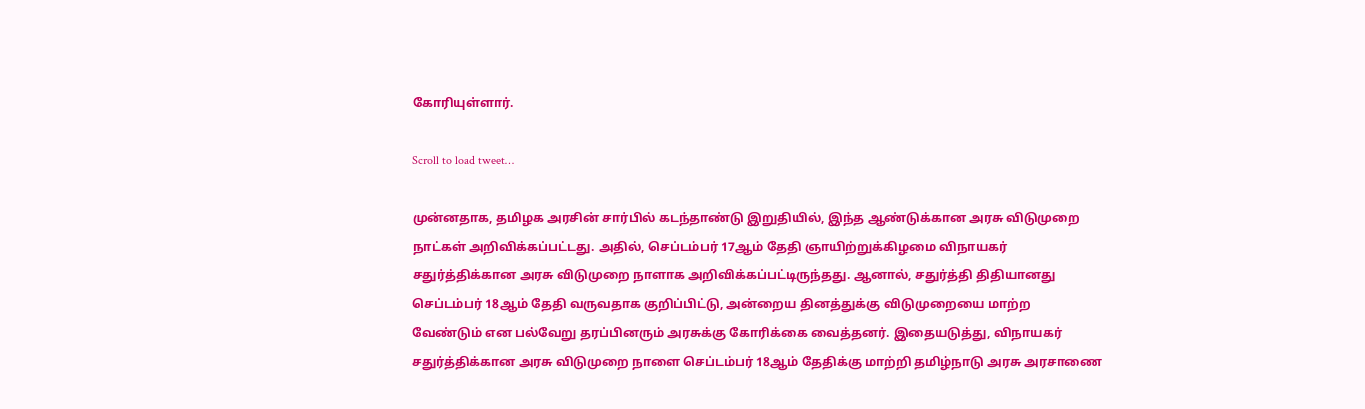கோரியுள்ளார்.

Scroll to load tweet…

முன்னதாக, தமிழக அரசின் சார்பில் கடந்தாண்டு இறுதியில், இந்த ஆண்டுக்கான அரசு விடுமுறை நாட்கள் அறிவிக்கப்பட்டது. அதில், செப்டம்பர் 17ஆம் தேதி ஞாயிற்றுக்கிழமை விநாயகர் சதுர்த்திக்கான அரசு விடுமுறை நாளாக அறிவிக்கப்பட்டிருந்தது. ஆனால், சதுர்த்தி திதியானது செப்டம்பர் 18ஆம் தேதி வருவதாக குறிப்பிட்டு, அன்றைய தினத்துக்கு விடுமுறையை மாற்ற வேண்டும் என பல்வேறு தரப்பினரும் அரசுக்கு கோரிக்கை வைத்தனர். இதையடுத்து, விநாயகர் சதுர்த்திக்கான அரசு விடுமுறை நாளை செப்டம்பர் 18ஆம் தேதிக்கு மாற்றி தமிழ்நாடு அரசு அரசாணை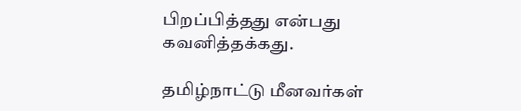பிறப்பித்தது என்பது கவனித்தக்கது.

தமிழ்நாட்டு மீனவர்கள்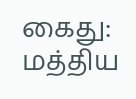கைது: மத்திய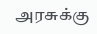அரசுக்கு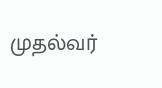முதல்வர்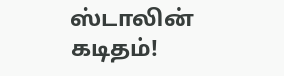ஸ்டாலின் கடிதம்!